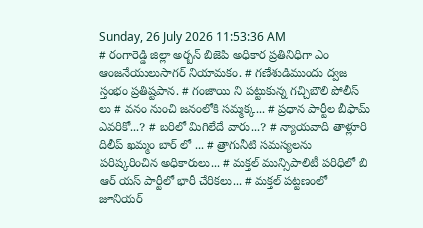Sunday, 26 July 2026 11:53:36 AM
# రంగారెడ్డి జిల్లా అర్బన్ బిజెపి అధికార ప్రతినిధిగా ఎం ఆంజనేయులుసాగర్ నియామకం. # గణేశుడిముందు ద్వజ స్తంభం ప్రతిష్టపాన. # గంజాయి ని పట్టుకున్న గచ్చిబౌలి పోలీస్ లు # వనం నుంచి జనంలోకి సమ్మక్క... # ప్రధాన పార్టీల బీఫామ్ ఎవరికో...? # బరిలో మిగిలేదే వారు...? # న్యాయవాది తాళ్లూరి దిలీప్ ఖమ్మం బార్ లో ... # త్రాగునీటి సమస్యలను పరిష్కరించిన అధికారులు... # మక్తల్ మున్సిపాలిటీ పరిధిలో బి ఆర్ యస్ పార్టీలో భారీ చేరికలు... # మక్తల్ పట్టణంలో జూనియర్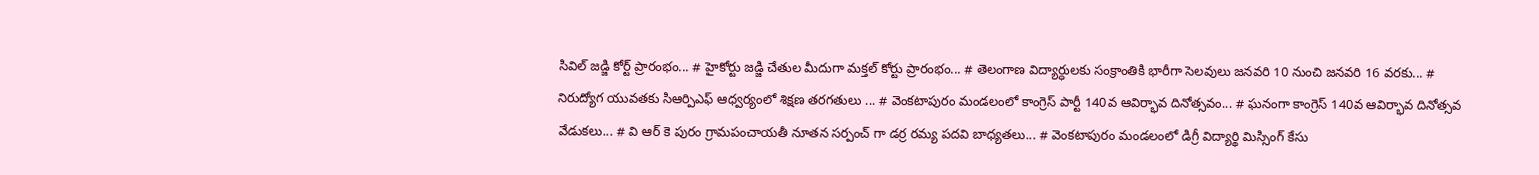సివిల్ జడ్జి కోర్ట్ ప్రారంభం... # హైకోర్టు జడ్జి చేతుల మీదుగా మక్తల్ కోర్టు ప్రారంభం... # తెలంగాణ విద్యార్ధులకు సంక్రాంతికి భారీగా సెలవులు జనవరి 10 నుంచి జనవరి 16 వరకు... # నిరుద్యోగ యువతకు సిఆర్పిఎఫ్ ఆధ్వర్యంలో శిక్షణ తరగతులు ... # వెంకటాపురం మండలంలో కాంగ్రెస్ పార్టీ 140వ ఆవిర్భావ దినోత్సవం... # ఘనంగా కాంగ్రెస్ 140వ ఆవిర్భావ దినోత్సవ వేడుకలు... # వి ఆర్ కె పురం గ్రామపంచాయతీ నూతన సర్పంచ్ గా డర్ర రమ్య పదవి బాధ్యతలు... # వెంకటాపురం మండలంలో డిగ్రీ విద్యార్థి మిస్సింగ్ కేసు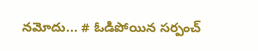నమోదు... # ఓడిపోయిన సర్పంచ్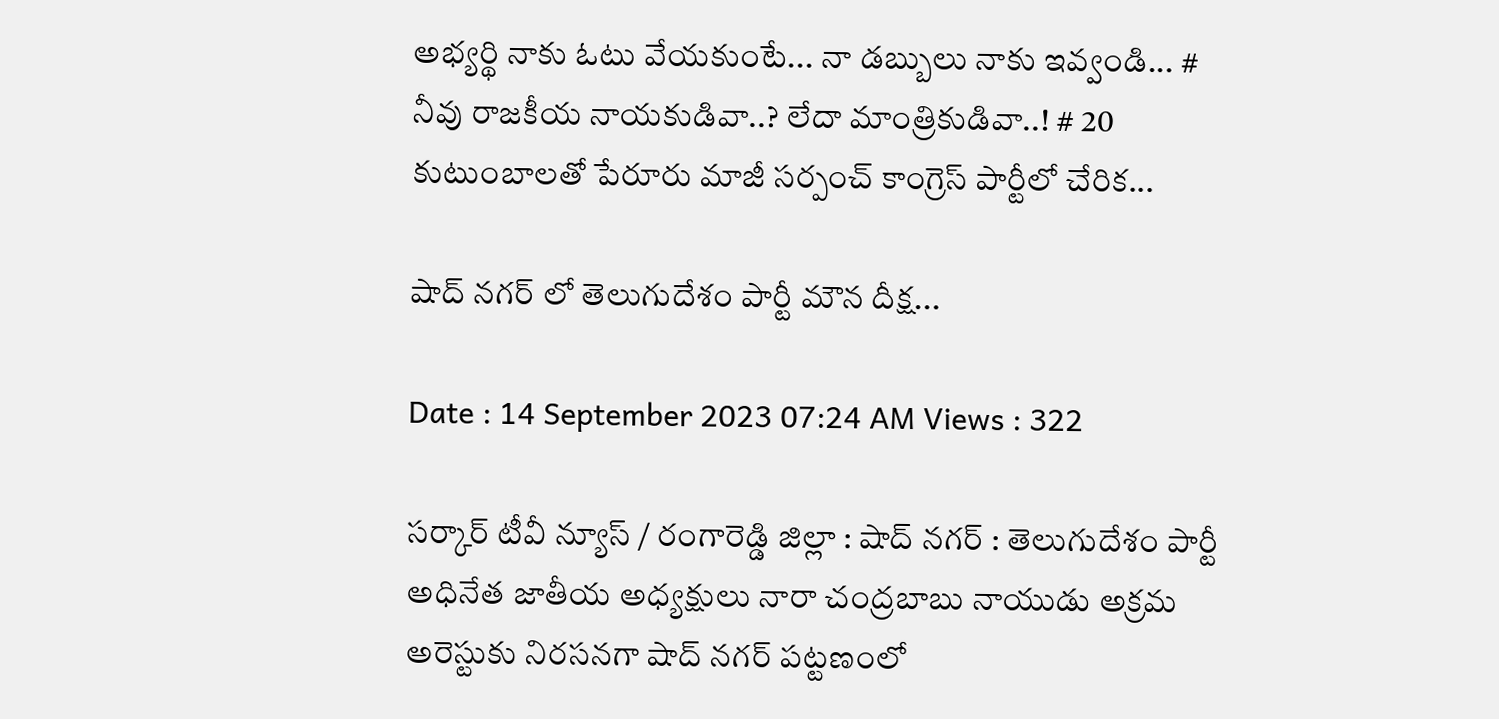అభ్యర్థి నాకు ఓటు వేయకుంటే... నా డబ్బులు నాకు ఇవ్వండి... # నీవు రాజకీయ నాయకుడివా..? లేదా మాంత్రికుడివా..! # 20 కుటుంబాలతో పేరూరు మాజీ సర్పంచ్ కాంగ్రెస్ పార్టీలో చేరిక...

షాద్ నగర్ లో తెలుగుదేశం పార్టీ మౌన దీక్ష...

Date : 14 September 2023 07:24 AM Views : 322

సర్కార్ టీవీ న్యూస్ / రంగారెడ్డి జిల్లా : షాద్ నగర్ : తెలుగుదేశం పార్టీ అధినేత జాతీయ అధ్యక్షులు నారా చంద్రబాబు నాయుడు అక్రమ అరెస్టుకు నిరసనగా షాద్ నగర్ పట్టణంలో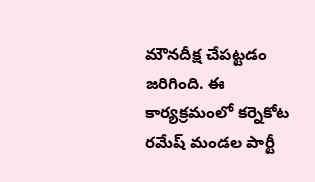మౌనదీక్ష చేపట్టడం జరిగింది. ఈ కార్యక్రమంలో కర్నెకోట రమేష్ మండల పార్టీ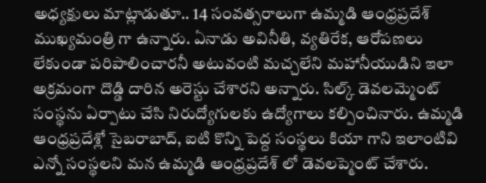అధ్యక్షులు మాట్లాడుతూ.. 14 సంవత్సరాలుగా ఉమ్మడి ఆంధ్రప్రదేశ్ ముఖ్యమంత్రి గా ఉన్నారు. ఏనాడు అవినీతి, వ్యతిరేక, ఆరోపణలు లేకుండా పరిపాలించారనీ అటువంటి మచ్చలేని మహానీయుడిని ఇలా అక్రమంగా దొడ్డి దారిన అరెస్టు చేశారని అన్నారు. సిల్క్ డెవలమ్మెంట్ సంస్థను ఏర్పాటు చేసి నిరుద్యోగులకు ఉద్యోగాలు కల్పించినారు. ఉమ్మడి ఆంధ్రప్రదేశ్లో సైబరాబాద్, ఐటి కొన్ని పెద్ద సంస్థలు కియా గాని ఇలాంటివి ఎన్నో సంస్థలని మన ఉమ్మడి ఆంధ్రప్రదేశ్ లో డెవలప్మెంట్ చేశారు.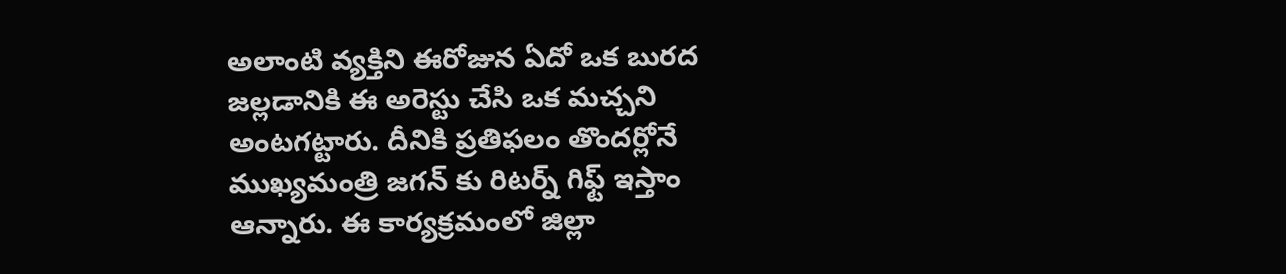అలాంటి వ్యక్తిని ఈరోజున ఏదో ఒక బురద జల్లడానికి ఈ అరెస్టు చేసి ఒక మచ్చని అంటగట్టారు. దీనికి ప్రతిఫలం తొందర్లోనే ముఖ్యమంత్రి జగన్ కు రిటర్న్ గిఫ్ట్ ఇస్తాం ఆన్నారు. ఈ కార్యక్రమంలో జిల్లా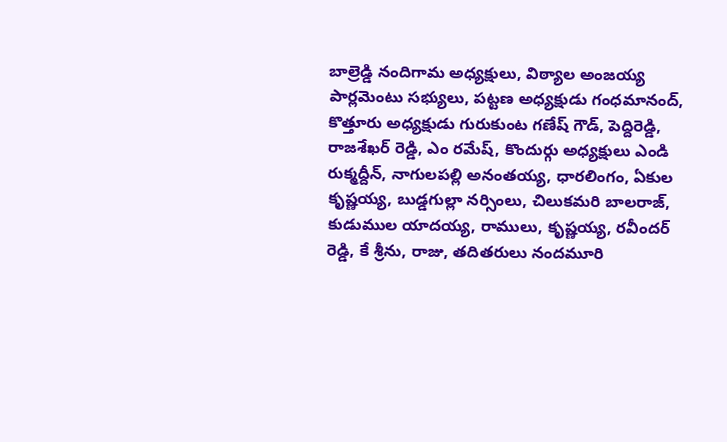బాల్రెడ్డి నందిగామ అధ్యక్షులు, విఠ్యాల అంజయ్య పార్లమెంటు సభ్యులు, పట్టణ అధ్యక్షుడు గంధమానంద్, కొత్తూరు అధ్యక్షుడు గురుకుంట గణేష్ గౌడ్, పెద్దిరెడ్డి, రాజశేఖర్ రెడ్డి, ఎం రమేష్, కొందుర్గు అధ్యక్షులు ఎండి రుక్మద్దీన్, నాగులపల్లి అనంతయ్య, ధారలింగం, ఏకుల కృష్ణయ్య, బుడ్డగుల్లా నర్సింలు, చిలుకమరి బాలరాజ్, కుడుముల యాదయ్య, రాములు, కృష్ణయ్య, రవీందర్ రెడ్డి, కే శ్రీను, రాజు, తదితరులు నందమూరి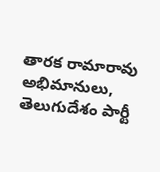తారక రామారావు అభిమానులు, తెలుగుదేశం పార్టీ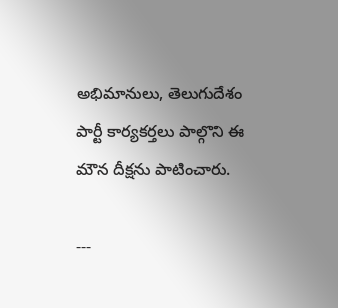అభిమానులు, తెలుగుదేశం పార్టీ కార్యకర్తలు పాల్గొని ఈ మౌన దీక్షను పాటించారు.

---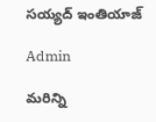సయ్యద్ ఇంతియాజ్

Admin

మరిన్ని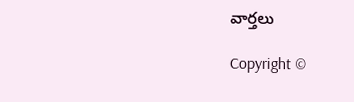వార్తలు

Copyright ©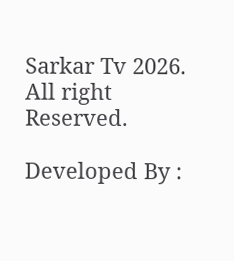Sarkar Tv 2026. All right Reserved.

Developed By :